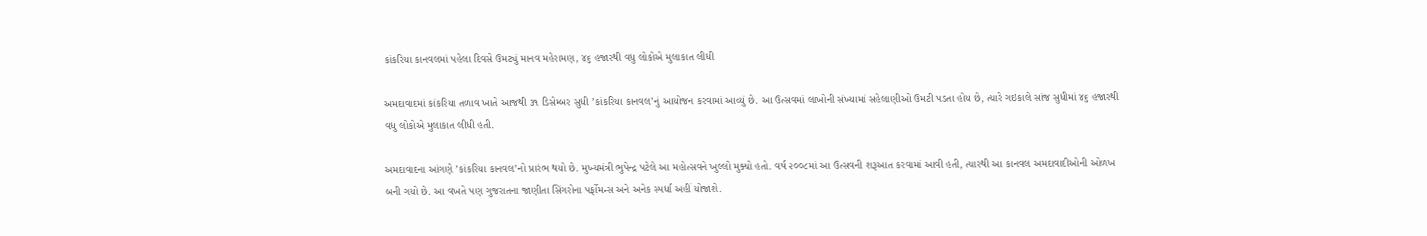કાંકરિયા કાનવલમાં પહેલા દિવસે ઉમટ્યું માનવ મહેરામણ, ૪૬ હજારથી વધુ લોકોએ મુલાકાત લીધી

અમદાવાદમાં કાંકરિયા તળાવ ખાતે આજથી ૩૧ ડિસેમ્બર સુધી ’કાંકરિયા કાનવલ’નું આયોજન કરવામાં આવ્યું છે. આ ઉત્સવમાં લાખોની સંખ્યામાં સહેલાણીઓ ઉમટી પડતા હોય છે, ત્યારે ગઇકાલે સાંજ સુધીમાં ૪૬ હજારથી વધુ લોકોએ મુલાકાત લીધી હતી.

અમદાવાદના આંગણે ’કાંકરિયા કાનવલ’નો પ્રારંભ થયો છે. મુખ્યમંત્રી ભુપેન્દ્ર પટેલે આ મહોત્સવને ખુલ્લો મુક્યો હતો. વર્ષ ૨૦૦૮માં આ ઉત્સવની શરૂઆત કરવામાં આવી હતી, ત્યારથી આ કાનવલ અમદાવાદીઓની ઓળખ બની ગયો છે. આ વખતે પણ ગુજરાતના જાણીતા સિંગરોના પર્ફોમન્સ અને અનેક સ્પર્ધા અહીં યોજાશે.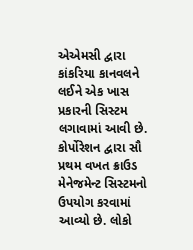એએમસી દ્વારા કાંકરિયા કાનવલને લઈને એક ખાસ પ્રકારની સિસ્ટમ લગાવામાં આવી છે. કોર્પોરેશન દ્વારા સૌ પ્રથમ વખત ક્રાઉડ મેનેજમેન્ટ સિસ્ટમનો ઉપયોગ કરવામાં આવ્યો છે. લોકો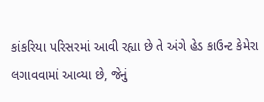કાંકરિયા પરિસરમાં આવી રહ્યા છે તે અંગે હેડ કાઉન્ટ કેમેરા લગાવવામાં આવ્યા છે, જેનું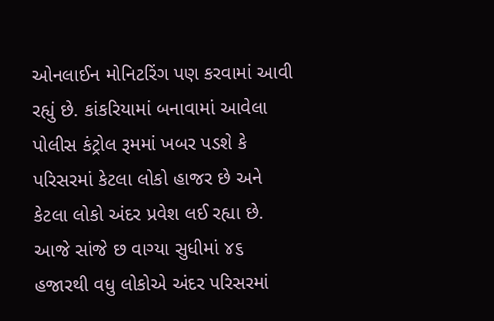ઓનલાઈન મોનિટરિંગ પણ કરવામાં આવી રહ્યું છે. કાંકરિયામાં બનાવામાં આવેલા પોલીસ કંટ્રોલ રૂમમાં ખબર પડશે કે પરિસરમાં કેટલા લોકો હાજર છે અને કેટલા લોકો અંદર પ્રવેશ લઈ રહ્યા છે. આજે સાંજે છ વાગ્યા સુધીમાં ૪૬ હજારથી વધુ લોકોએ અંદર પરિસરમાં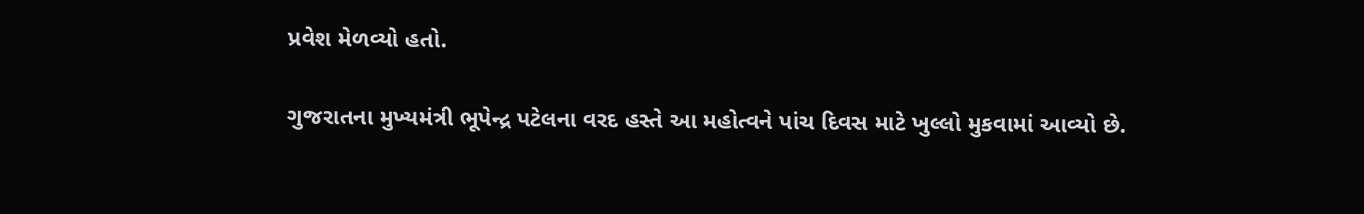પ્રવેશ મેળવ્યો હતો.

ગુજરાતના મુખ્યમંત્રી ભૂપેન્દ્ર પટેલના વરદ હસ્તે આ મહોત્વને પાંચ દિવસ માટે ખુલ્લો મુકવામાં આવ્યો છે.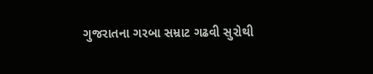ગુજરાતના ગરબા સમ્રાટ ગઢવી સુરોથી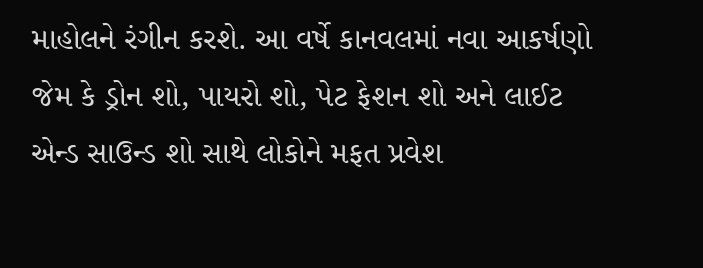માહોલને રંગીન કરશે. આ વર્ષે કાનવલમાં નવા આકર્ષણો જેમ કે ડ્રોન શો, પાયરો શો, પેટ ફેશન શો અને લાઈટ એન્ડ સાઉન્ડ શો સાથે લોકોને મફત પ્રવેશ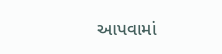આપવામાં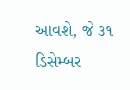આવશે, જે ૩૧ ડિસેમ્બર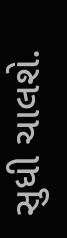સુધી ચાલશે.